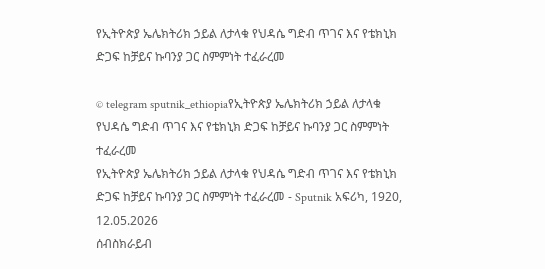የኢትዮጵያ ኤሌክትሪክ ኃይል ለታላቁ የህዳሴ ግድብ ጥገና እና የቴክኒክ ድጋፍ ከቻይና ኩባንያ ጋር ስምምነት ተፈራረመ

© telegram sputnik_ethiopiaየኢትዮጵያ ኤሌክትሪክ ኃይል ለታላቁ የህዳሴ ግድብ ጥገና እና የቴክኒክ ድጋፍ ከቻይና ኩባንያ ጋር ስምምነት ተፈራረመ
የኢትዮጵያ ኤሌክትሪክ ኃይል ለታላቁ የህዳሴ ግድብ ጥገና እና የቴክኒክ ድጋፍ ከቻይና ኩባንያ ጋር ስምምነት ተፈራረመ - Sputnik አፍሪካ, 1920, 12.05.2026
ሰብስክራይብ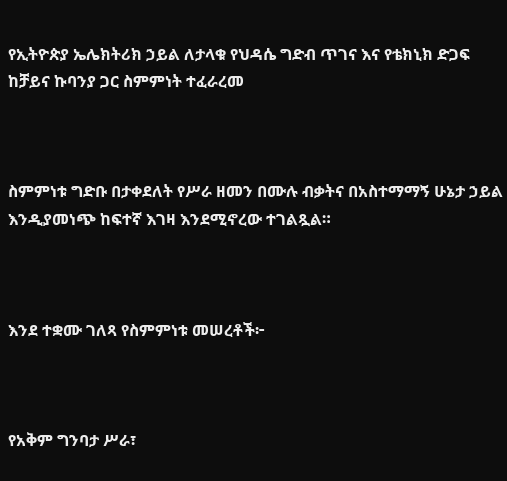የኢትዮጵያ ኤሌክትሪክ ኃይል ለታላቁ የህዳሴ ግድብ ጥገና እና የቴክኒክ ድጋፍ ከቻይና ኩባንያ ጋር ስምምነት ተፈራረመ



ስምምነቱ ግድቡ በታቀደለት የሥራ ዘመን በሙሉ ብቃትና በአስተማማኝ ሁኔታ ኃይል እንዲያመነጭ ከፍተኛ እገዛ እንደሚኖረው ተገልጿል።



እንደ ተቋሙ ገለጻ የስምምነቱ መሠረቶች፦



የአቅም ግንባታ ሥራ፣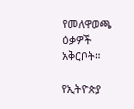የመለዋወጫ ዕቃዎች አቅርቦት።

የኢትዮጵያ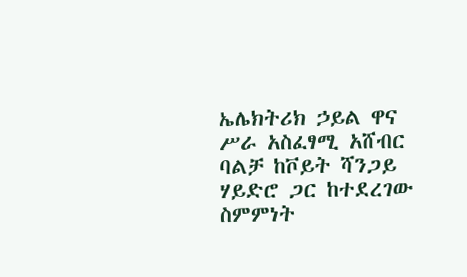ኤሌክትሪክ ኃይል ዋና ሥራ አስፈፃሚ አሸብር ባልቻ ከቮይት ሻንጋይ ሃይድሮ ጋር ከተደረገው ስምምነት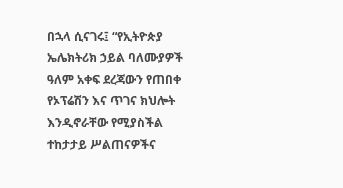በኋላ ሲናገሩ፤ “የኢትዮጵያ ኤሌክትሪክ ኃይል ባለሙያዎች ዓለም አቀፍ ደረጃውን የጠበቀ የኦፕሬሽን እና ጥገና ክህሎት እንዲኖራቸው የሚያስችል ተከታታይ ሥልጠናዎችና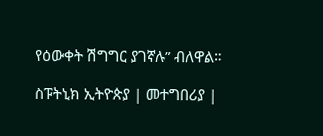የዕውቀት ሽግግር ያገኛሉ” ብለዋል።

ስፑትኒክ ኢትዮጵያ | መተግበሪያ |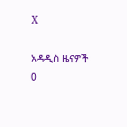X

አዳዲስ ዜናዎች
0